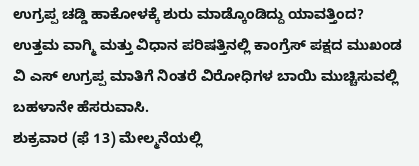ಉಗ್ರಪ್ಪ ಚಡ್ಡಿ ಹಾಕೋಳಕ್ಕೆ ಶುರು ಮಾಡ್ಕೊಂಡಿದ್ದು ಯಾವತ್ತಿಂದ?
ಉತ್ತಮ ವಾಗ್ಮಿ ಮತ್ತು ವಿಧಾನ ಪರಿಷತ್ತಿನಲ್ಲಿ ಕಾಂಗ್ರೆಸ್ ಪಕ್ಷದ ಮುಖಂಡ ವಿ ಎಸ್ ಉಗ್ರಪ್ಪ ಮಾತಿಗೆ ನಿಂತರೆ ವಿರೋಧಿಗಳ ಬಾಯಿ ಮುಚ್ಚಿಸುವಲ್ಲಿ ಬಹಳಾನೇ ಹೆಸರುವಾಸಿ.
ಶುಕ್ರವಾರ (ಫೆ 13) ಮೇಲ್ಮನೆಯಲ್ಲಿ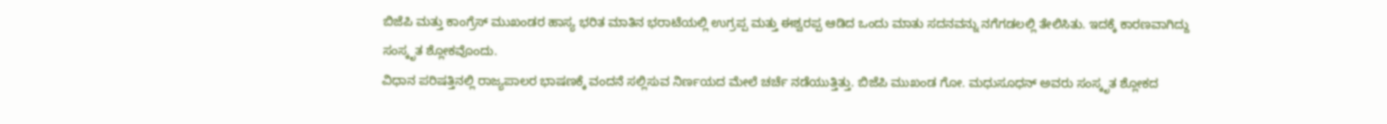ಬಿಜೆಪಿ ಮತ್ತು ಕಾಂಗ್ರೆಸ್ ಮುಖಂಡರ ಹಾಸ್ಯ ಭರಿತ ಮಾತಿನ ಭರಾಟೆಯಲ್ಲಿ ಉಗ್ರಪ್ಪ ಮತ್ತು ಈಶ್ವರಪ್ಪ ಆಡಿದ ಒಂದು ಮಾತು ಸದನವನ್ನು ನಗೆಗಡಲಲ್ಲಿ ತೇಲಿಸಿತು. ಇದಕ್ಕೆ ಕಾರಣವಾಗಿದ್ದು ಸಂಸ್ಕೃತ ಶ್ಲೋಕವೊಂದು.
ವಿಧಾನ ಪರಿಷತ್ತಿನಲ್ಲಿ ರಾಜ್ಯಪಾಲರ ಭಾಷಣಕ್ಕೆ ವಂದನೆ ಸಲ್ಲಿಸುವ ನಿರ್ಣಯದ ಮೇಲೆ ಚರ್ಚೆ ನಡೆಯುತ್ತಿತ್ತು. ಬಿಜೆಪಿ ಮುಖಂಡ ಗೋ. ಮಧುಸೂಧನ್ ಅವರು ಸಂಸ್ಕೃತ ಶ್ಲೋಕದ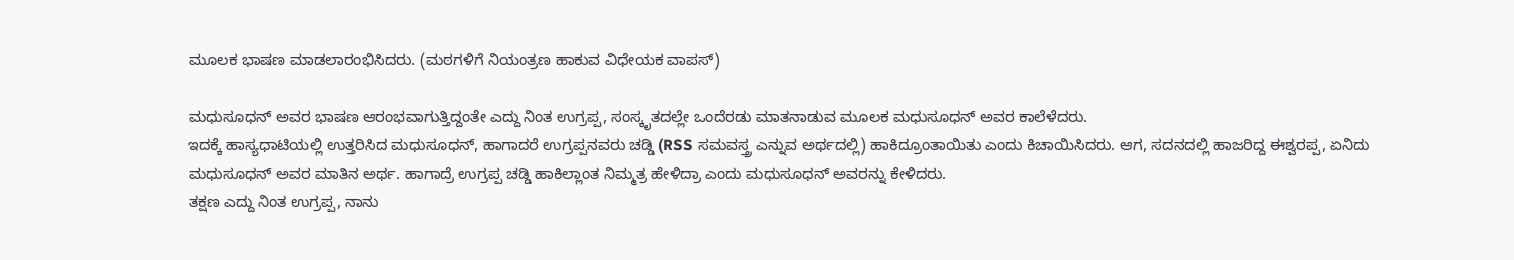ಮೂಲಕ ಭಾಷಣ ಮಾಡಲಾರಂಭಿಸಿದರು. (ಮಠಗಳಿಗೆ ನಿಯಂತ್ರಣ ಹಾಕುವ ವಿಧೇಯಕ ವಾಪಸ್)

ಮಧುಸೂಧನ್ ಅವರ ಭಾಷಣ ಆರಂಭವಾಗುತ್ತಿದ್ದಂತೇ ಎದ್ದು ನಿಂತ ಉಗ್ರಪ್ಪ, ಸಂಸ್ಕೃತದಲ್ಲೇ ಒಂದೆರಡು ಮಾತನಾಡುವ ಮೂಲಕ ಮಧುಸೂಧನ್ ಅವರ ಕಾಲೆಳೆದರು.
ಇದಕ್ಕೆ ಹಾಸ್ಯಧಾಟಿಯಲ್ಲಿ ಉತ್ತರಿಸಿದ ಮಧುಸೂಧನ್, ಹಾಗಾದರೆ ಉಗ್ರಪ್ಪನವರು ಚಡ್ಡಿ (RSS ಸಮವಸ್ತ್ರ ಎನ್ನುವ ಅರ್ಥದಲ್ಲಿ) ಹಾಕಿದ್ರೂಂತಾಯಿತು ಎಂದು ಕಿಚಾಯಿಸಿದರು. ಆಗ, ಸದನದಲ್ಲಿ ಹಾಜರಿದ್ದ ಈಶ್ವರಪ್ಪ, ಏನಿದು ಮಧುಸೂಧನ್ ಅವರ ಮಾತಿನ ಅರ್ಥ. ಹಾಗಾದ್ರೆ ಉಗ್ರಪ್ಪ ಚಡ್ಡಿ ಹಾಕಿಲ್ಲಾಂತ ನಿಮ್ಮತ್ರ ಹೇಳಿದ್ರಾ ಎಂದು ಮಧುಸೂಧನ್ ಅವರನ್ನು ಕೇಳಿದರು.
ತಕ್ಷಣ ಎದ್ದು ನಿಂತ ಉಗ್ರಪ್ಪ, ನಾನು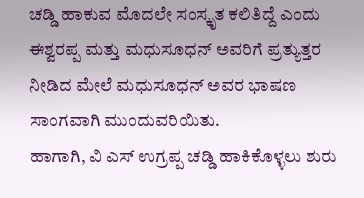ಚಡ್ಡಿ ಹಾಕುವ ಮೊದಲೇ ಸಂಸ್ಕೃತ ಕಲಿತಿದ್ದೆ ಎಂದು ಈಶ್ವರಪ್ಪ ಮತ್ತು ಮಧುಸೂಧನ್ ಅವರಿಗೆ ಪ್ರತ್ಯುತ್ತರ ನೀಡಿದ ಮೇಲೆ ಮಧುಸೂಧನ್ ಅವರ ಭಾಷಣ ಸಾಂಗವಾಗಿ ಮುಂದುವರಿಯಿತು.
ಹಾಗಾಗಿ, ವಿ ಎಸ್ ಉಗ್ರಪ್ಪ ಚಡ್ಡಿ ಹಾಕಿಕೊಳ್ಳಲು ಶುರು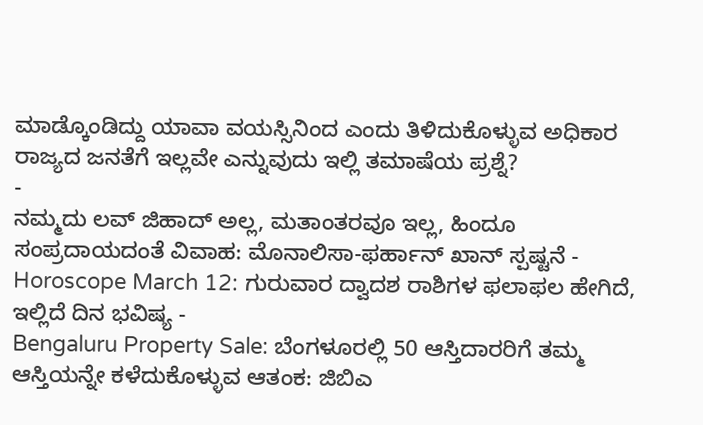ಮಾಡ್ಕೊಂಡಿದ್ದು ಯಾವಾ ವಯಸ್ಸಿನಿಂದ ಎಂದು ತಿಳಿದುಕೊಳ್ಳುವ ಅಧಿಕಾರ ರಾಜ್ಯದ ಜನತೆಗೆ ಇಲ್ಲವೇ ಎನ್ನುವುದು ಇಲ್ಲಿ ತಮಾಷೆಯ ಪ್ರಶ್ನೆ?
-
ನಮ್ಮದು ಲವ್ ಜಿಹಾದ್ ಅಲ್ಲ, ಮತಾಂತರವೂ ಇಲ್ಲ, ಹಿಂದೂ ಸಂಪ್ರದಾಯದಂತೆ ವಿವಾಹ: ಮೊನಾಲಿಸಾ-ಫರ್ಹಾನ್ ಖಾನ್ ಸ್ಪಷ್ಟನೆ -
Horoscope March 12: ಗುರುವಾರ ದ್ವಾದಶ ರಾಶಿಗಳ ಫಲಾಫಲ ಹೇಗಿದೆ, ಇಲ್ಲಿದೆ ದಿನ ಭವಿಷ್ಯ -
Bengaluru Property Sale: ಬೆಂಗಳೂರಲ್ಲಿ 50 ಆಸ್ತಿದಾರರಿಗೆ ತಮ್ಮ ಆಸ್ತಿಯನ್ನೇ ಕಳೆದುಕೊಳ್ಳುವ ಆತಂಕ: ಜಿಬಿಎ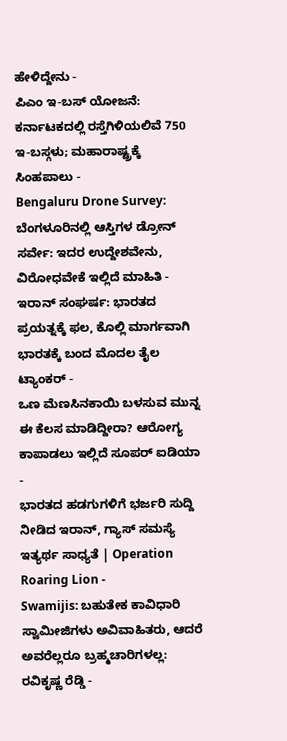ಹೇಳಿದ್ದೇನು -
ಪಿಎಂ ಇ-ಬಸ್ ಯೋಜನೆ: ಕರ್ನಾಟಕದಲ್ಲಿ ರಸ್ತೆಗಿಳಿಯಲಿವೆ 750 ಇ-ಬಸ್ಗಳು; ಮಹಾರಾಷ್ಟ್ರಕ್ಕೆ ಸಿಂಹಪಾಲು -
Bengaluru Drone Survey: ಬೆಂಗಳೂರಿನಲ್ಲಿ ಆಸ್ತಿಗಳ ಡ್ರೋನ್ ಸರ್ವೇ: ಇದರ ಉದ್ದೇಶವೇನು, ವಿರೋಧವೇಕೆ ಇಲ್ಲಿದೆ ಮಾಹಿತಿ -
ಇರಾನ್ ಸಂಘರ್ಷ: ಭಾರತದ ಪ್ರಯತ್ನಕ್ಕೆ ಫಲ, ಕೊಲ್ಲಿ ಮಾರ್ಗವಾಗಿ ಭಾರತಕ್ಕೆ ಬಂದ ಮೊದಲ ತೈಲ ಟ್ಯಾಂಕರ್ -
ಒಣ ಮೆಣಸಿನಕಾಯಿ ಬಳಸುವ ಮುನ್ನ ಈ ಕೆಲಸ ಮಾಡಿದ್ದೀರಾ? ಆರೋಗ್ಯ ಕಾಪಾಡಲು ಇಲ್ಲಿದೆ ಸೂಪರ್ ಐಡಿಯಾ -
ಭಾರತದ ಹಡಗುಗಳಿಗೆ ಭರ್ಜರಿ ಸುದ್ದಿ ನೀಡಿದ ಇರಾನ್, ಗ್ಯಾಸ್ ಸಮಸ್ಯೆ ಇತ್ಯರ್ಥ ಸಾಧ್ಯತೆ | Operation Roaring Lion -
Swamijis: ಬಹುತೇಕ ಕಾವಿಧಾರಿ ಸ್ವಾಮೀಜಿಗಳು ಅವಿವಾಹಿತರು, ಆದರೆ ಅವರೆಲ್ಲರೂ ಬ್ರಹ್ಮಚಾರಿಗಳಲ್ಲ: ರವಿಕೃಷ್ಣ ರೆಡ್ಡಿ -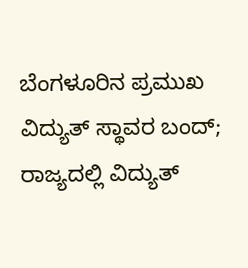ಬೆಂಗಳೂರಿನ ಪ್ರಮುಖ ವಿದ್ಯುತ್ ಸ್ಥಾವರ ಬಂದ್; ರಾಜ್ಯದಲ್ಲಿ ವಿದ್ಯುತ್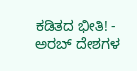ಕಡಿತದ ಭೀತಿ! -
ಅರಬ್ ದೇಶಗಳ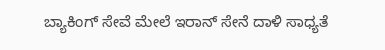ಬ್ಯಾಕಿಂಗ್ ಸೇವೆ ಮೇಲೆ ಇರಾನ್ ಸೇನೆ ದಾಳಿ ಸಾಧ್ಯತೆ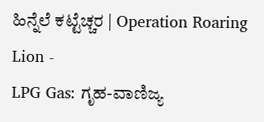ಹಿನ್ನೆಲೆ ಕಟ್ಟೆಚ್ಚರ | Operation Roaring Lion -
LPG Gas: ಗೃಹ-ವಾಣಿಜ್ಯ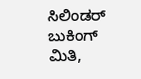ಸಿಲಿಂಡರ್ ಬುಕಿಂಗ್ ಮಿತಿ,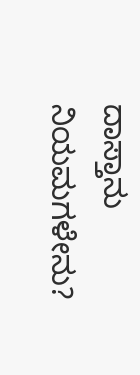ದಾಸ್ತಾನು ನಿಯಮಗಳೇನು?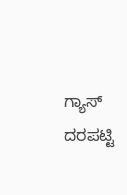ಗ್ಯಾಸ್ ದರಪಟ್ಟಿ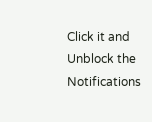Click it and Unblock the Notifications